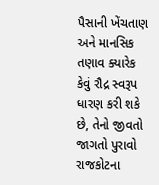પૈસાની ખેંચતાણ અને માનસિક તણાવ ક્યારેક કેવું રૌદ્ર સ્વરૂપ ધારણ કરી શકે છે, તેનો જીવતો જાગતો પુરાવો રાજકોટના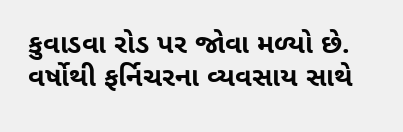કુવાડવા રોડ પર જોવા મળ્યો છે. વર્ષોથી ફર્નિચરના વ્યવસાય સાથે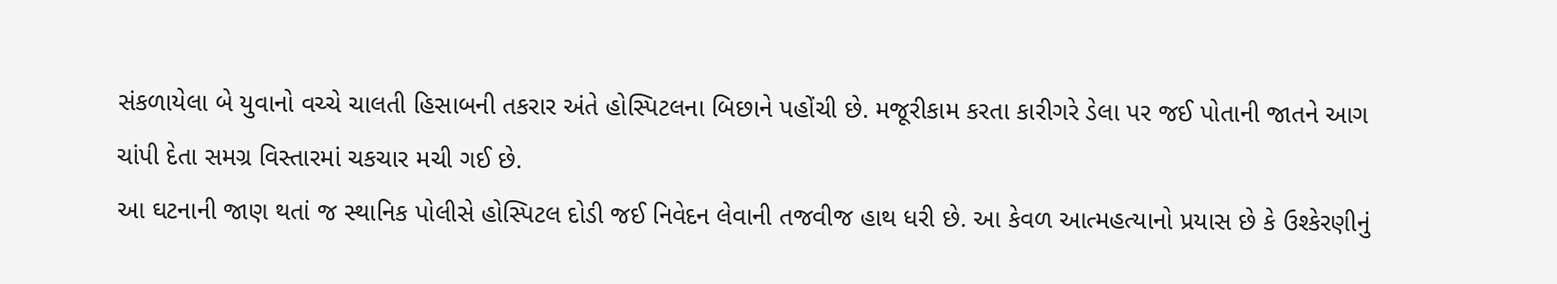સંકળાયેલા બે યુવાનો વચ્ચે ચાલતી હિસાબની તકરાર અંતે હોસ્પિટલના બિછાને પહોંચી છે. મજૂરીકામ કરતા કારીગરે ડેલા પર જઈ પોતાની જાતને આગ ચાંપી દેતા સમગ્ર વિસ્તારમાં ચકચાર મચી ગઈ છે.
આ ઘટનાની જાણ થતાં જ સ્થાનિક પોલીસે હોસ્પિટલ દોડી જઈ નિવેદન લેવાની તજવીજ હાથ ધરી છે. આ કેવળ આત્મહત્યાનો પ્રયાસ છે કે ઉશ્કેરણીનું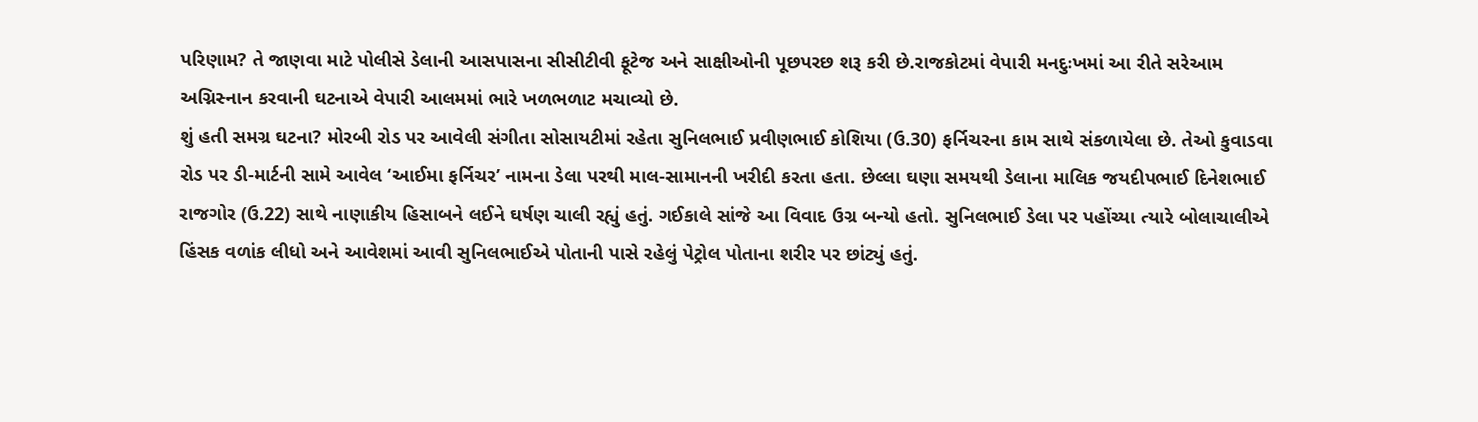પરિણામ? તે જાણવા માટે પોલીસે ડેલાની આસપાસના સીસીટીવી ફૂટેજ અને સાક્ષીઓની પૂછપરછ શરૂ કરી છે.રાજકોટમાં વેપારી મનદુઃખમાં આ રીતે સરેઆમ અગ્નિસ્નાન કરવાની ઘટનાએ વેપારી આલમમાં ભારે ખળભળાટ મચાવ્યો છે.
શું હતી સમગ્ર ઘટના? મોરબી રોડ પર આવેલી સંગીતા સોસાયટીમાં રહેતા સુનિલભાઈ પ્રવીણભાઈ કોશિયા (ઉ.30) ફર્નિચરના કામ સાથે સંકળાયેલા છે. તેઓ કુવાડવા રોડ પર ડી-માર્ટની સામે આવેલ ‘આઈમા ફર્નિચર’ નામના ડેલા પરથી માલ-સામાનની ખરીદી કરતા હતા. છેલ્લા ઘણા સમયથી ડેલાના માલિક જયદીપભાઈ દિનેશભાઈ રાજગોર (ઉ.22) સાથે નાણાકીય હિસાબને લઈને ઘર્ષણ ચાલી રહ્યું હતું. ગઈકાલે સાંજે આ વિવાદ ઉગ્ર બન્યો હતો. સુનિલભાઈ ડેલા પર પહોંચ્યા ત્યારે બોલાચાલીએ હિંસક વળાંક લીધો અને આવેશમાં આવી સુનિલભાઈએ પોતાની પાસે રહેલું પેટ્રોલ પોતાના શરીર પર છાંટ્યું હતું.